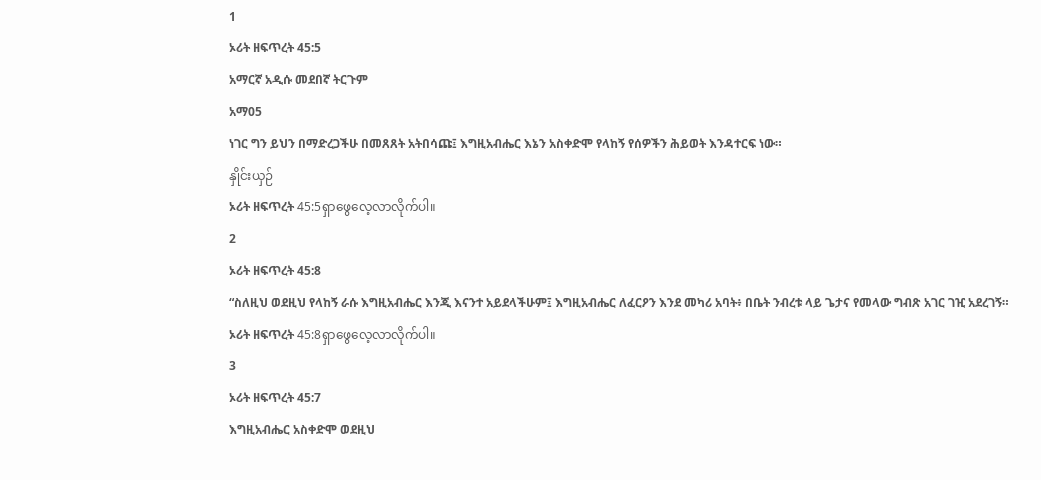1
ኦሪት ዘፍጥረት 45:5
አማርኛ አዲሱ መደበኛ ትርጉም
አማ05
ነገር ግን ይህን በማድረጋችሁ በመጸጸት አትበሳጩ፤ እግዚአብሔር እኔን አስቀድሞ የላከኝ የሰዎችን ሕይወት እንዳተርፍ ነው።
နှိုင်းယှဉ်
ኦሪት ዘፍጥረት 45:5ရှာဖွေလေ့လာလိုက်ပါ။
2
ኦሪት ዘፍጥረት 45:8
“ስለዚህ ወደዚህ የላከኝ ራሱ እግዚአብሔር እንጂ እናንተ አይደላችሁም፤ እግዚአብሔር ለፈርዖን እንደ መካሪ አባት፥ በቤት ንብረቱ ላይ ጌታና የመላው ግብጽ አገር ገዢ አደረገኝ።
ኦሪት ዘፍጥረት 45:8ရှာဖွေလေ့လာလိုက်ပါ။
3
ኦሪት ዘፍጥረት 45:7
እግዚአብሔር አስቀድሞ ወደዚህ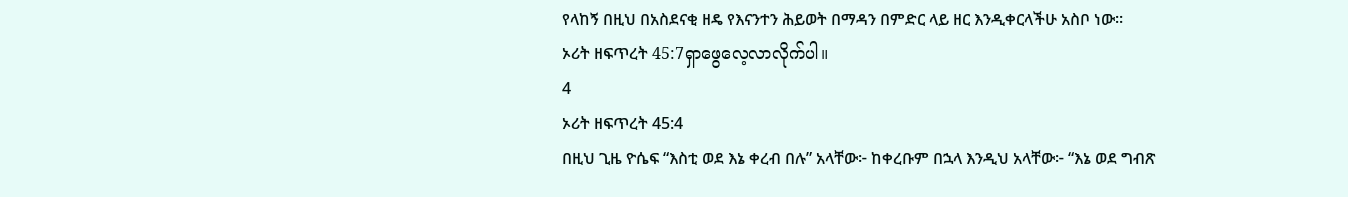የላከኝ በዚህ በአስደናቂ ዘዴ የእናንተን ሕይወት በማዳን በምድር ላይ ዘር እንዲቀርላችሁ አስቦ ነው።
ኦሪት ዘፍጥረት 45:7ရှာဖွေလေ့လာလိုက်ပါ။
4
ኦሪት ዘፍጥረት 45:4
በዚህ ጊዜ ዮሴፍ “እስቲ ወደ እኔ ቀረብ በሉ” አላቸው፦ ከቀረቡም በኋላ እንዲህ አላቸው፦ “እኔ ወደ ግብጽ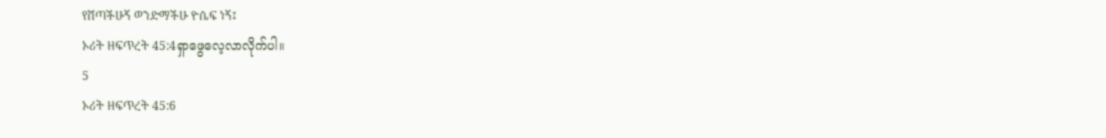የሸጣችሁኝ ወንድማችሁ ዮሴፍ ነኝ፤
ኦሪት ዘፍጥረት 45:4ရှာဖွေလေ့လာလိုက်ပါ။
5
ኦሪት ዘፍጥረት 45:6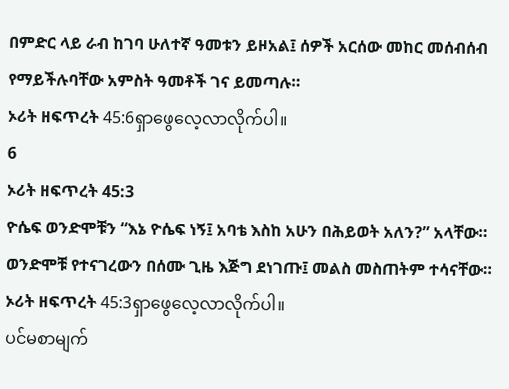በምድር ላይ ራብ ከገባ ሁለተኛ ዓመቱን ይዞአል፤ ሰዎች አርሰው መከር መሰብሰብ የማይችሉባቸው አምስት ዓመቶች ገና ይመጣሉ።
ኦሪት ዘፍጥረት 45:6ရှာဖွေလေ့လာလိုက်ပါ။
6
ኦሪት ዘፍጥረት 45:3
ዮሴፍ ወንድሞቹን “እኔ ዮሴፍ ነኝ፤ አባቴ እስከ አሁን በሕይወት አለን?” አላቸው። ወንድሞቹ የተናገረውን በሰሙ ጊዜ እጅግ ደነገጡ፤ መልስ መስጠትም ተሳናቸው።
ኦሪት ዘፍጥረት 45:3ရှာဖွေလေ့လာလိုက်ပါ။
ပင်မစာမျက်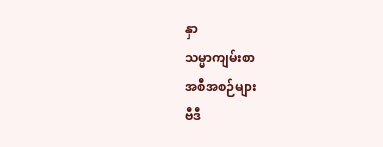နှာ
သမ္မာကျမ်းစာ
အစီအစဉ်များ
ဗီဒီ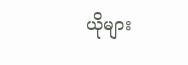ယိုများ